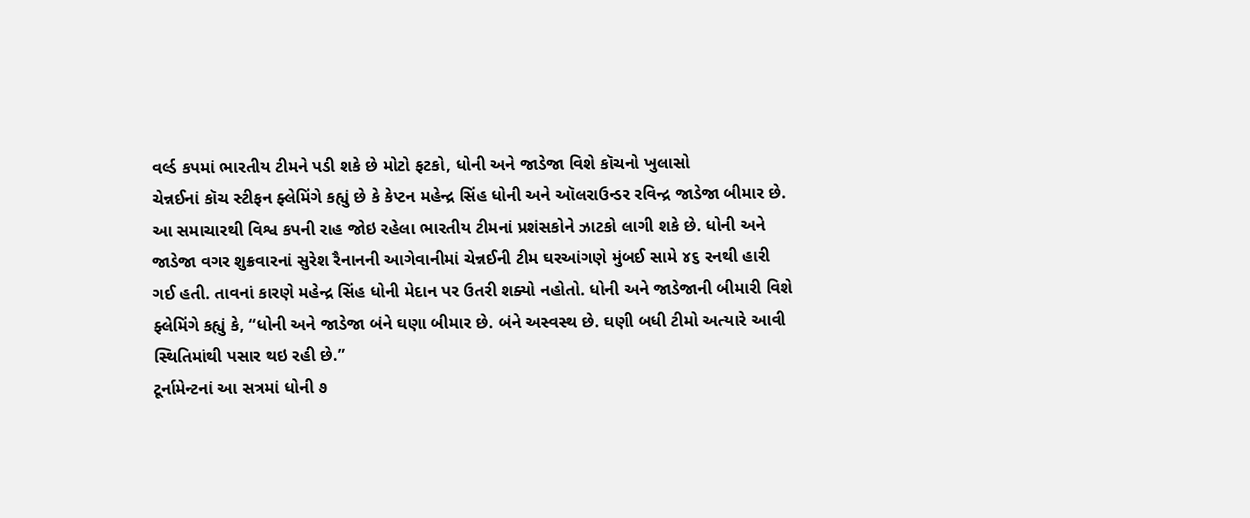વર્લ્ડ કપમાં ભારતીય ટીમને પડી શકે છે મોટો ફટકો, ધોની અને જાડેજા વિશે કૉચનો ખુલાસો
ચેન્નઈનાં કૉચ સ્ટીફન ફ્લેમિંગે કહ્યું છે કે કેપ્ટન મહેન્દ્ર સિંહ ધોની અને ઑલરાઉન્ડર રવિન્દ્ર જાડેજા બીમાર છે. આ સમાચારથી વિશ્વ કપની રાહ જોઇ રહેલા ભારતીય ટીમનાં પ્રશંસકોને ઝાટકો લાગી શકે છે. ધોની અને જાડેજા વગર શુક્રવારનાં સુરેશ રૈનાનની આગેવાનીમાં ચેન્નઈની ટીમ ઘરઆંગણે મુંબઈ સામે ૪૬ રનથી હારી ગઈ હતી. તાવનાં કારણે મહેન્દ્ર સિંહ ધોની મેદાન પર ઉતરી શક્યો નહોતો. ધોની અને જાડેજાની બીમારી વિશે ફ્લેમિંગે કહ્યું કે, “ધોની અને જાડેજા બંને ઘણા બીમાર છે. બંને અસ્વસ્થ છે. ઘણી બધી ટીમો અત્યારે આવી સ્થિતિમાંથી પસાર થઇ રહી છે.”
ટૂર્નામેન્ટનાં આ સત્રમાં ધોની ૭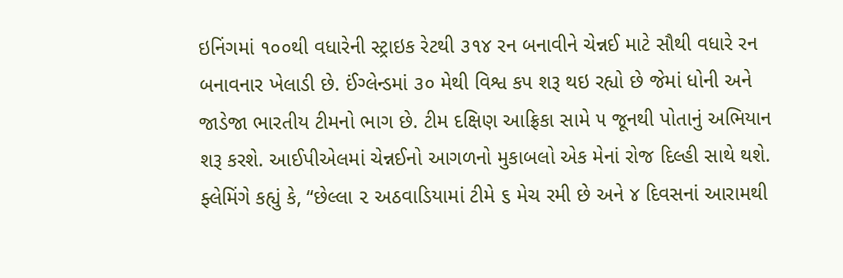ઇનિંગમાં ૧૦૦થી વધારેની સ્ટ્રાઇક રેટથી ૩૧૪ રન બનાવીને ચેન્નઈ માટે સૌથી વધારે રન બનાવનાર ખેલાડી છે. ઈંગ્લેન્ડમાં ૩૦ મેથી વિશ્વ કપ શરૂ થઇ રહ્યો છે જેમાં ધોની અને જાડેજા ભારતીય ટીમનો ભાગ છે. ટીમ દક્ષિણ આફ્રિકા સામે ૫ જૂનથી પોતાનું અભિયાન શરૂ કરશે. આઈપીએલમાં ચેન્નઈનો આગળનો મુકાબલો એક મેનાં રોજ દિલ્હી સાથે થશે. ફ્લેમિંગે કહ્યું કે, “છેલ્લા ૨ અઠવાડિયામાં ટીમે ૬ મેચ રમી છે અને ૪ દિવસનાં આરામથી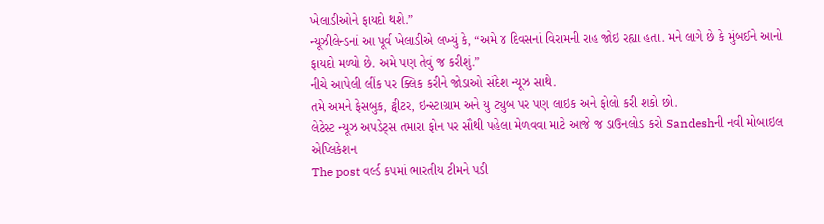ખેલાડીઓને ફાયદો થશે.”
ન્યૂઝીલેન્ડનાં આ પૂર્વ ખેલાડીએ લખ્યું કે, “અમે ૪ દિવસનાં વિરામની રાહ જોઇ રહ્યા હતા. મને લાગે છે કે મુંબઈને આનો ફાયદો મળ્યો છે. અમે પણ તેવું જ કરીશું.”
નીચે આપેલી લીંક પર ક્લિક કરીને જોડાઓ સંદેશ ન્યૂઝ સાથે.
તમે અમને ફેસબુક, ટ્વીટર, ઇન્સ્ટાગ્રામ અને યુ ટ્યુબ પર પણ લાઇક અને ફોલો કરી શકો છો.
લેટેસ્ટ ન્યૂઝ અપડેટ્સ તમારા ફોન પર સૌથી પહેલા મેળવવા માટે આજે જ ડાઉનલોડ કરો Sandeshની નવી મોબાઇલ એપ્લિકેશન
The post વર્લ્ડ કપમાં ભારતીય ટીમને પડી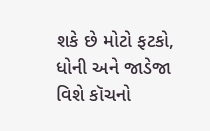શકે છે મોટો ફટકો, ધોની અને જાડેજા વિશે કૉચનો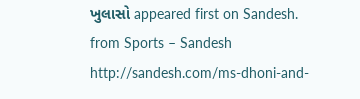ખુલાસો appeared first on Sandesh.
from Sports – Sandesh http://sandesh.com/ms-dhoni-and-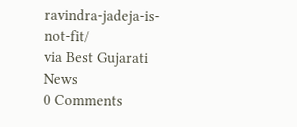ravindra-jadeja-is-not-fit/
via Best Gujarati News
0 Comments